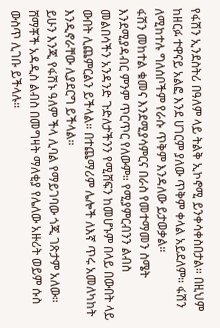የፋሽን ኢንደስትሪ በዓለም ላይ ትልቅ ኢኮኖሚ ይንቀሳቀስበታል። በዚህም ከዘርፉ ተዋናይ አልፎ እንደ ሀገርም ያለው ጥቅም ቀላል አይደለም። ፋሽን ለሚከተሉ ግለሰቦችም የራሱ ጥቅም እንዳለው ይታወቃል።
ፋሽን መከተል ቁመና እንደሚያሳምርና በራስ የመተማመን ስሜት እንደሚያዳብር ምንም ጥርጥር የለውም። የሚያምርብንን ልብስ መልበሳችን አንዳንድ ጉድለታችንን የሚሸፍን ከመሆኑም በላይ በውበት ላይ ውበት ሊጨምርልን ይችላል። በተጨማሪም ሌሎች ለእኛ ጥሩ አመለካከት እንዲኖራቸው ሊያደርግ ይችላል።
ይሁን እንጂ የፋሽኑ ዓለም ችላ ሊባል የማይገባው ጎጂ ገጽታም አለው። ሸማቾች አዳዲስ ልብስ በመግዛት ማለቂያ የሌለው አዙሪት ወይም ሱስ ውስጥ ሊገቡ ይችላሉ።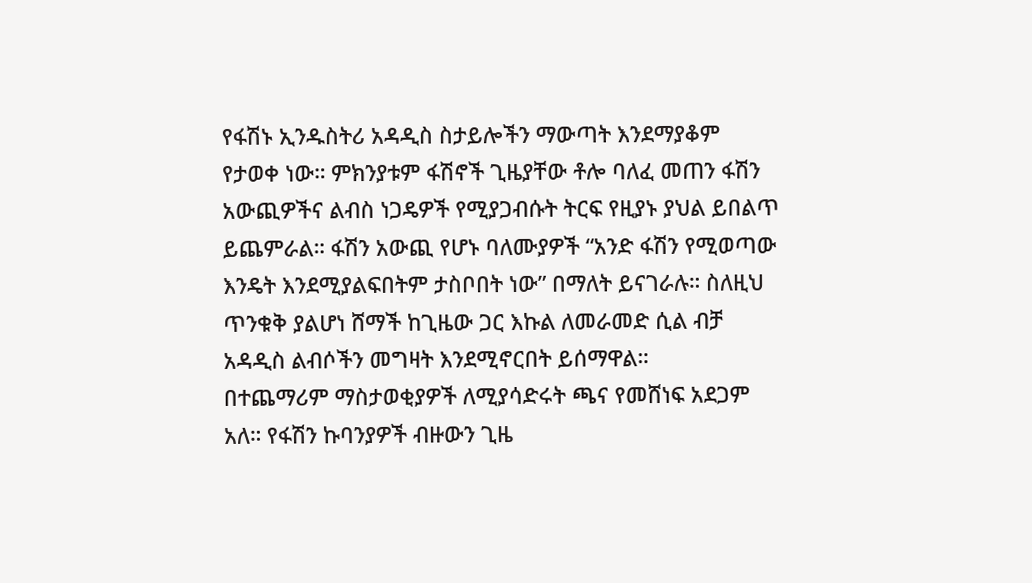የፋሽኑ ኢንዱስትሪ አዳዲስ ስታይሎችን ማውጣት እንደማያቆም የታወቀ ነው። ምክንያቱም ፋሽኖች ጊዜያቸው ቶሎ ባለፈ መጠን ፋሽን አውጪዎችና ልብስ ነጋዴዎች የሚያጋብሱት ትርፍ የዚያኑ ያህል ይበልጥ ይጨምራል። ፋሽን አውጪ የሆኑ ባለሙያዎች “አንድ ፋሽን የሚወጣው እንዴት እንደሚያልፍበትም ታስቦበት ነው” በማለት ይናገራሉ። ስለዚህ ጥንቁቅ ያልሆነ ሸማች ከጊዜው ጋር እኩል ለመራመድ ሲል ብቻ አዳዲስ ልብሶችን መግዛት እንደሚኖርበት ይሰማዋል።
በተጨማሪም ማስታወቂያዎች ለሚያሳድሩት ጫና የመሸነፍ አደጋም አለ። የፋሽን ኩባንያዎች ብዙውን ጊዜ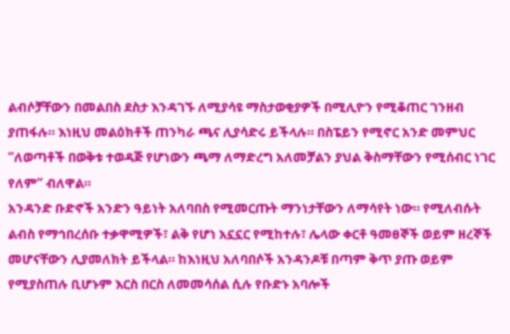ልብሶቻቸውን በመልበስ ደስታ እንዳገኙ ለሚያሳዩ ማስታወቂያዎች በሚሊዮን የሚቆጠር ገንዘብ ያጠፋሉ። እነዚህ መልዕክቶች ጠንካራ ጫና ሊያሳድሩ ይችላሉ። በስፔይን የሚኖር አንድ መምህር “ለወጣቶች በወቅቱ ተወዳጅ የሆነውን ጫማ ለማድረግ አለመቻልን ያህል ቅስማቸውን የሚሰብር ነገር የለም” ብለዋል።
አንዳንድ ቡድኖች አንድን ዓይነት አለባበስ የሚመርጡት ማንነታቸውን ለማሳየት ነው። የሚለብሱት ልብስ የማኅበረሰቡ ተቃዋሚዎች፣ ልቅ የሆነ አኗኗር የሚከተሉ፣ ሌላው ቀርቶ ዓመፀኞች ወይም ዘረኞች መሆናቸውን ሊያመለክት ይችላል። ከእነዚህ አለባበሶች አንዳንዶቹ በጣም ቅጥ ያጡ ወይም የሚያስጠሉ ቢሆኑም እርስ በርስ ለመመሳሰል ሲሉ የቡድኑ አባሎች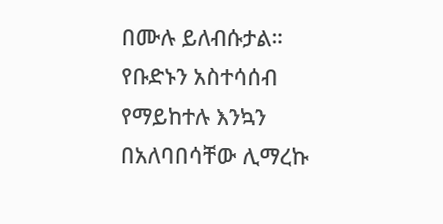በሙሉ ይለብሱታል። የቡድኑን አስተሳሰብ የማይከተሉ እንኳን በአለባበሳቸው ሊማረኩ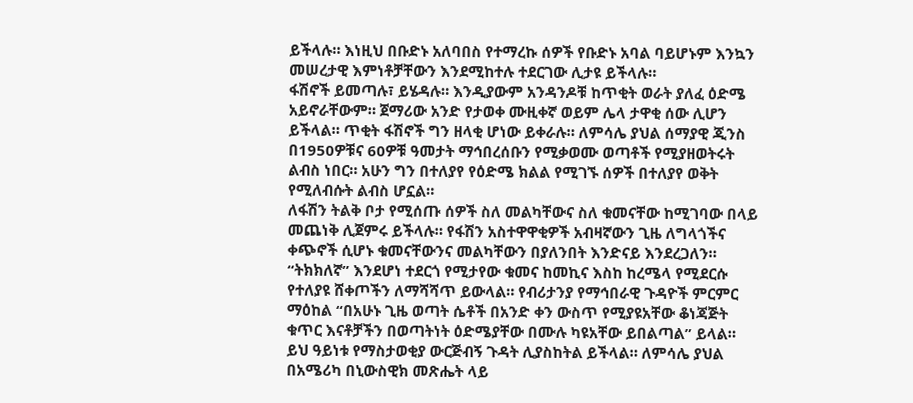ይችላሉ። እነዚህ በቡድኑ አለባበስ የተማረኩ ሰዎች የቡድኑ አባል ባይሆኑም እንኳን መሠረታዊ እምነቶቻቸውን እንደሚከተሉ ተደርገው ሊታዩ ይችላሉ።
ፋሽኖች ይመጣሉ፣ ይሄዳሉ። እንዲያውም አንዳንዶቹ ከጥቂት ወራት ያለፈ ዕድሜ አይኖራቸውም። ጀማሪው አንድ የታወቀ ሙዚቀኛ ወይም ሌላ ታዋቂ ሰው ሊሆን ይችላል። ጥቂት ፋሽኖች ግን ዘላቂ ሆነው ይቀራሉ። ለምሳሌ ያህል ሰማያዊ ጂንስ በ1950ዎቹና 60ዎቹ ዓመታት ማኅበረሰቡን የሚቃወሙ ወጣቶች የሚያዘወትሩት ልብስ ነበር። አሁን ግን በተለያየ የዕድሜ ክልል የሚገኙ ሰዎች በተለያየ ወቅት የሚለብሱት ልብስ ሆኗል።
ለፋሽን ትልቅ ቦታ የሚሰጡ ሰዎች ስለ መልካቸውና ስለ ቁመናቸው ከሚገባው በላይ መጨነቅ ሊጀምሩ ይችላሉ። የፋሽን አስተዋዋቂዎች አብዛኛውን ጊዜ ለግላጎችና ቀጭኖች ሲሆኑ ቁመናቸውንና መልካቸውን በያለንበት እንድናይ እንደረጋለን። “ትክክለኛ” እንደሆነ ተደርጎ የሚታየው ቁመና ከመኪና እስከ ከረሜላ የሚደርሱ የተለያዩ ሸቀጦችን ለማሻሻጥ ይውላል። የብሪታንያ የማኅበራዊ ጉዳዮች ምርምር ማዕከል “በአሁኑ ጊዜ ወጣት ሴቶች በአንድ ቀን ውስጥ የሚያዩአቸው ቆነጃጅት ቁጥር እናቶቻችን በወጣትነት ዕድሜያቸው በሙሉ ካዩአቸው ይበልጣል” ይላል።
ይህ ዓይነቱ የማስታወቂያ ውርጅብኝ ጉዳት ሊያስከትል ይችላል። ለምሳሌ ያህል በአሜሪካ በኒውስዊክ መጽሔት ላይ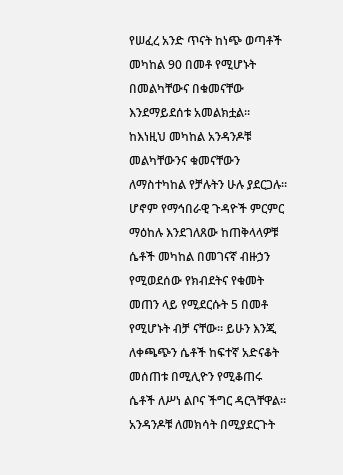የሠፈረ አንድ ጥናት ከነጭ ወጣቶች መካከል 90 በመቶ የሚሆኑት በመልካቸውና በቁመናቸው እንደማይደሰቱ አመልክቷል። ከእነዚህ መካከል አንዳንዶቹ መልካቸውንና ቁመናቸውን ለማስተካከል የቻሉትን ሁሉ ያደርጋሉ። ሆኖም የማኅበራዊ ጉዳዮች ምርምር ማዕከሉ እንደገለጸው ከጠቅላላዎቹ ሴቶች መካከል በመገናኛ ብዙኃን የሚወደሰው የክብደትና የቁመት መጠን ላይ የሚደርሱት 5 በመቶ የሚሆኑት ብቻ ናቸው። ይሁን እንጂ ለቀጫጭን ሴቶች ከፍተኛ አድናቆት መሰጠቱ በሚሊዮን የሚቆጠሩ ሴቶች ለሥነ ልቦና ችግር ዳርጓቸዋል። አንዳንዶቹ ለመክሳት በሚያደርጉት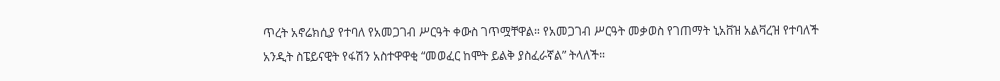ጥረት አኖሬክሲያ የተባለ የአመጋገብ ሥርዓት ቀውስ ገጥሟቸዋል። የአመጋገብ ሥርዓት መቃወስ የገጠማት ኒአቨዝ አልቫረዝ የተባለች አንዲት ስፔይናዊት የፋሽን አስተዋዋቂ “መወፈር ከሞት ይልቅ ያስፈራኛል” ትላለች።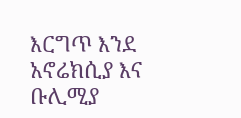እርግጥ እንደ አኖሬክሲያ እና ቡሊሚያ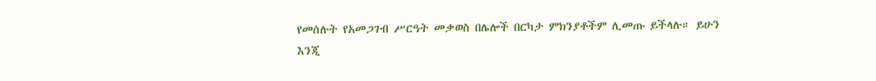የመሰሉት የአመጋገብ ሥርዓት መቃወስ በሌሎች በርካታ ምክንያቶችም ሊመጡ ይችላሉ። ይሁን እንጂ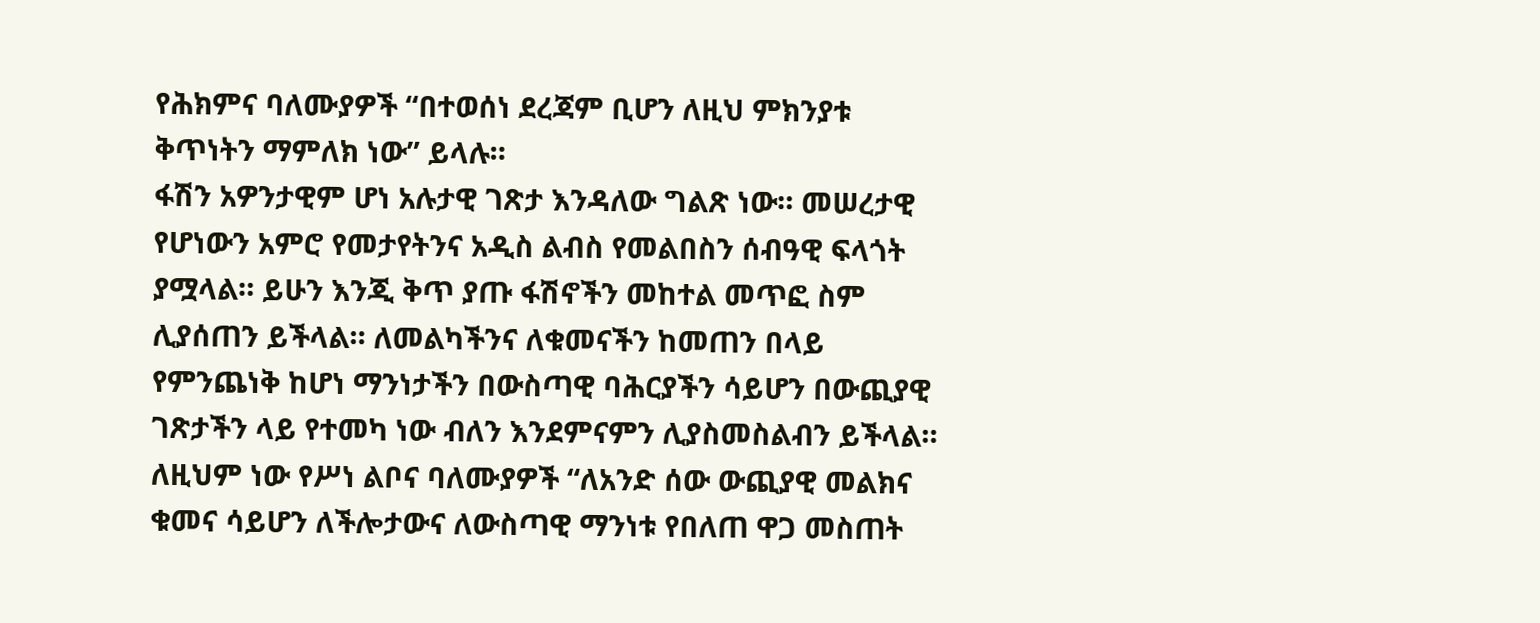የሕክምና ባለሙያዎች “በተወሰነ ደረጃም ቢሆን ለዚህ ምክንያቱ ቅጥነትን ማምለክ ነው” ይላሉ።
ፋሽን አዎንታዊም ሆነ አሉታዊ ገጽታ እንዳለው ግልጽ ነው። መሠረታዊ የሆነውን አምሮ የመታየትንና አዲስ ልብስ የመልበስን ሰብዓዊ ፍላጎት ያሟላል። ይሁን እንጂ ቅጥ ያጡ ፋሽኖችን መከተል መጥፎ ስም ሊያሰጠን ይችላል። ለመልካችንና ለቁመናችን ከመጠን በላይ የምንጨነቅ ከሆነ ማንነታችን በውስጣዊ ባሕርያችን ሳይሆን በውጪያዊ ገጽታችን ላይ የተመካ ነው ብለን እንደምናምን ሊያስመስልብን ይችላል። ለዚህም ነው የሥነ ልቦና ባለሙያዎች “ለአንድ ሰው ውጪያዊ መልክና ቁመና ሳይሆን ለችሎታውና ለውስጣዊ ማንነቱ የበለጠ ዋጋ መስጠት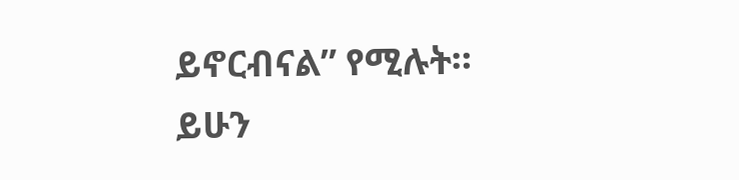ይኖርብናል” የሚሉት። ይሁን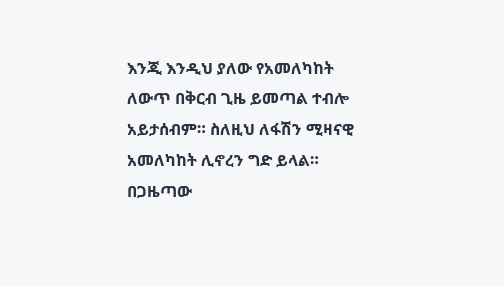እንጂ እንዲህ ያለው የአመለካከት ለውጥ በቅርብ ጊዜ ይመጣል ተብሎ አይታሰብም። ስለዚህ ለፋሽን ሚዛናዊ አመለካከት ሊኖረን ግድ ይላል።
በጋዜጣው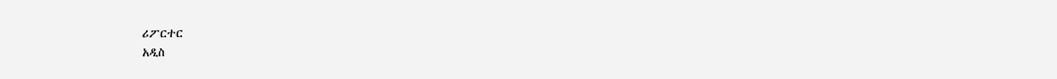ሪፖርተር
አዲስ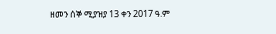ዘመን ሰኞ ሚያዝያ 13 ቀን 2017 ዓ.ም